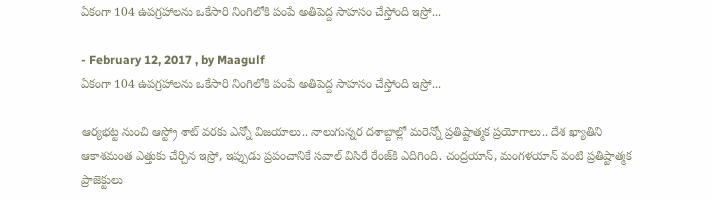ఏకంగా 104 ఉపగ్రహాలను ఒకేసారి నింగిలోకి పంపే అతిపెద్ద సాహసం చేస్తోంది ఇస్రో...

- February 12, 2017 , by Maagulf
ఏకంగా 104 ఉపగ్రహాలను ఒకేసారి నింగిలోకి పంపే అతిపెద్ద సాహసం చేస్తోంది ఇస్రో...

ఆర్యభట్ట నుంచి ఆస్ట్రో శాట్‌ వరకు ఎన్నో విజయాలు.. నాలుగున్నర దశాబ్దాల్లో మరెన్నో ప్రతిష్టాత్మక ప్రయోగాలు.. దేశ ఖ్యాతిని ఆకాశమంత ఎత్తుకు చేర్చిన ఇస్రో, ఇప్పుడు ప్రపంచానికే సవాల్‌ విసిరే రేంజ్‌కి ఎదిగింది. చంద్రయాన్‌, మంగళయాన్‌ వంటి ప్రతిష్టాత్మక ప్రాజెక్టులు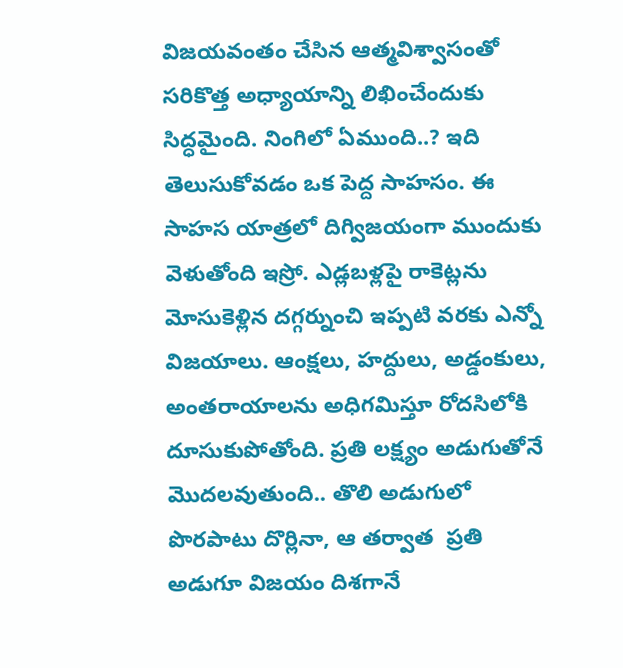విజయవంతం చేసిన ఆత్మవిశ్వాసంతో సరికొత్త అధ్యాయాన్ని లిఖించేందుకు సిద్ధమైంది. నింగిలో ఏముంది..? ఇది తెలుసుకోవడం ఒక పెద్ద సాహసం. ఈ సాహస యాత్రలో దిగ్విజయంగా ముందుకు వెళుతోంది ఇస్రో. ఎడ్లబళ్లపై రాకెట్లను మోసుకెళ్లిన దగ్గర్నుంచి ఇప్పటి వరకు ఎన్నో విజయాలు. ఆంక్షలు, హద్దులు, అడ్డంకులు, అంతరాయాలను అధిగమిస్తూ రోదసిలోకి దూసుకుపోతోంది. ప్రతి లక్ష్యం అడుగుతోనే మొదలవుతుంది.. తొలి అడుగులో పొరపాటు దొర్లినా, ఆ తర్వాత  ప్రతి అడుగూ విజయం దిశగానే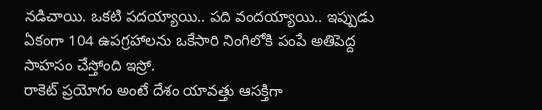నడిచాయి. ఒకటి పదయ్యాయి.. పది వందయ్యాయి.. ఇప్పుడు ఏకంగా 104 ఉపగ్రహాలను ఒకేసారి నింగిలోకి పంపే అతిపెద్ద సాహసం చేస్తోంది ఇస్రో.
రాకెట్‌ ప్రయోగం అంటే దేశం యావత్తు ఆసక్తిగా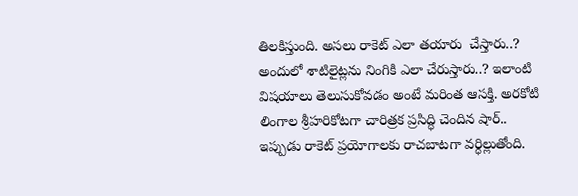తిలకిస్తుంది. అసలు రాకెట్‌ ఎలా తయారు  చేస్తారు..? అందులో శాటిలైట్లను నింగికి ఎలా చేరుస్తారు..? ఇలాంటి విషయాలు తెలుసుకోవడం అంటే మరింత ఆసక్తి. అరకోటి లింగాల శ్రీహరికోటగా చారిత్రక ప్రసిద్ధి చెందిన షార్‌.. ఇప్పుడు రాకెట్‌ ప్రయోగాలకు రాచబాటగా వర్ధిల్లుతోంది.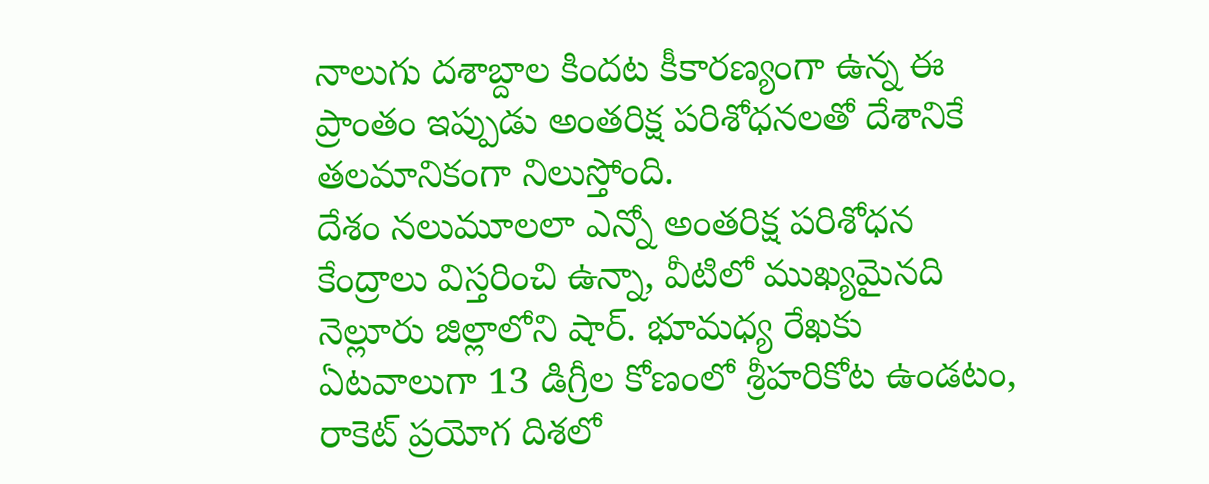నాలుగు దశాబ్దాల కిందట కీకారణ్యంగా ఉన్న ఈ ప్రాంతం ఇప్పుడు అంతరిక్ష పరిశోధనలతో దేశానికే తలమానికంగా నిలుస్తోంది.
దేశం నలుమూలలా ఎన్నో అంతరిక్ష పరిశోధన కేంద్రాలు విస్తరించి ఉన్నా, వీటిలో ముఖ్యమైనది నెల్లూరు జిల్లాలోని షార్‌. భూమధ్య రేఖకు ఏటవాలుగా 13 డిగ్రీల కోణంలో శ్రీహరికోట ఉండటం, రాకెట్‌ ప్రయోగ దిశలో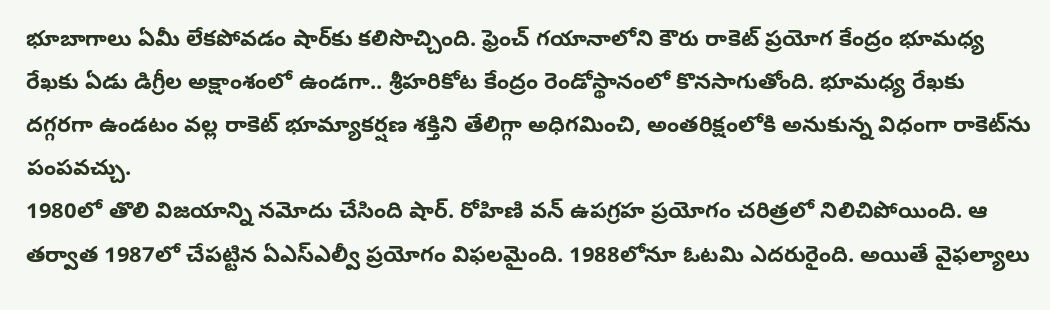భూబాగాలు ఏమీ లేకపోవడం షార్‌కు కలిసొచ్చింది. ఫ్రెంచ్‌ గయానాలోని కౌరు రాకెట్‌ ప్రయోగ కేంద్రం భూమధ్య రేఖకు ఏడు డిగ్రీల అక్షాంశంలో ఉండగా.. శ్రీహరికోట కేంద్రం రెండోస్థానంలో కొనసాగుతోంది. భూమధ్య రేఖకు దగ్గరగా ఉండటం వల్ల రాకెట్‌ భూమ్యాకర్షణ శక్తిని తేలిగ్గా అధిగమించి, అంతరిక్షంలోకి అనుకున్న విధంగా రాకెట్‌ను పంపవచ్చు.
1980లో తొలి విజయాన్ని నమోదు చేసింది షార్‌. రోహిణి వన్‌ ఉపగ్రహ ప్రయోగం చరిత్రలో నిలిచిపోయింది. ఆ తర్వాత 1987లో చేపట్టిన ఏఎస్‌ఎల్వీ ప్రయోగం విఫలమైంది. 1988లోనూ ఓటమి ఎదరురైంది. అయితే వైఫల్యాలు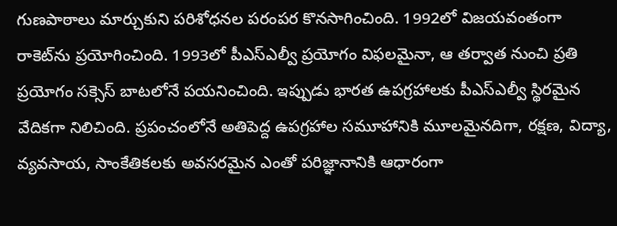గుణపాఠాలు మార్చుకుని పరిశోధనల పరంపర కొనసాగించింది. 1992లో విజయవంతంగా రాకెట్‌ను ప్రయోగించింది. 1993లో పీఎస్‌ఎల్వీ ప్రయోగం విఫలమైనా, ఆ తర్వాత నుంచి ప్రతి ప్రయోగం సక్సెస్‌ బాటలోనే పయనించింది. ఇప్పుడు భారత ఉపగ్రహాలకు పీఎస్‌ఎల్వీ స్థిరమైన వేదికగా నిలిచింది. ప్రపంచంలోనే అతిపెద్ద ఉపగ్రహాల సమూహానికి మూలమైనదిగా, రక్షణ, విద్యా, వ్యవసాయ, సాంకేతికలకు అవసరమైన ఎంతో పరిజ్ఞానానికి ఆధారంగా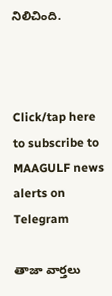నిలిచింది.



Click/tap here to subscribe to MAAGULF news alerts on Telegram

తాజా వార్తలు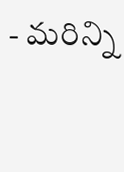- మరిన్ని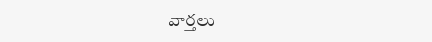వార్తలు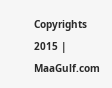Copyrights 2015 | MaaGulf.com